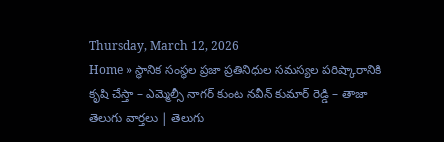Thursday, March 12, 2026
Home » స్థానిక సంస్థల ప్రజా ప్రతినిధుల సమస్యల పరిష్కారానికి కృషి చేస్తా – ఎమ్మెల్సీ నాగర్ కుంట నవీన్ కుమార్ రెడ్డి – తాజా తెలుగు వార్తలు | తెలుగు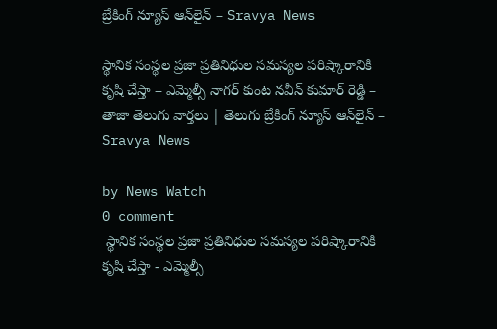బ్రేకింగ్ న్యూస్ ఆన్‌లైన్ – Sravya News

స్థానిక సంస్థల ప్రజా ప్రతినిధుల సమస్యల పరిష్కారానికి కృషి చేస్తా – ఎమ్మెల్సీ నాగర్ కుంట నవీన్ కుమార్ రెడ్డి – తాజా తెలుగు వార్తలు | తెలుగు బ్రేకింగ్ న్యూస్ ఆన్‌లైన్ – Sravya News

by News Watch
0 comment
 స్థానిక సంస్థల ప్రజా ప్రతినిధుల సమస్యల పరిష్కారానికి కృషి చేస్తా - ఎమ్మెల్సీ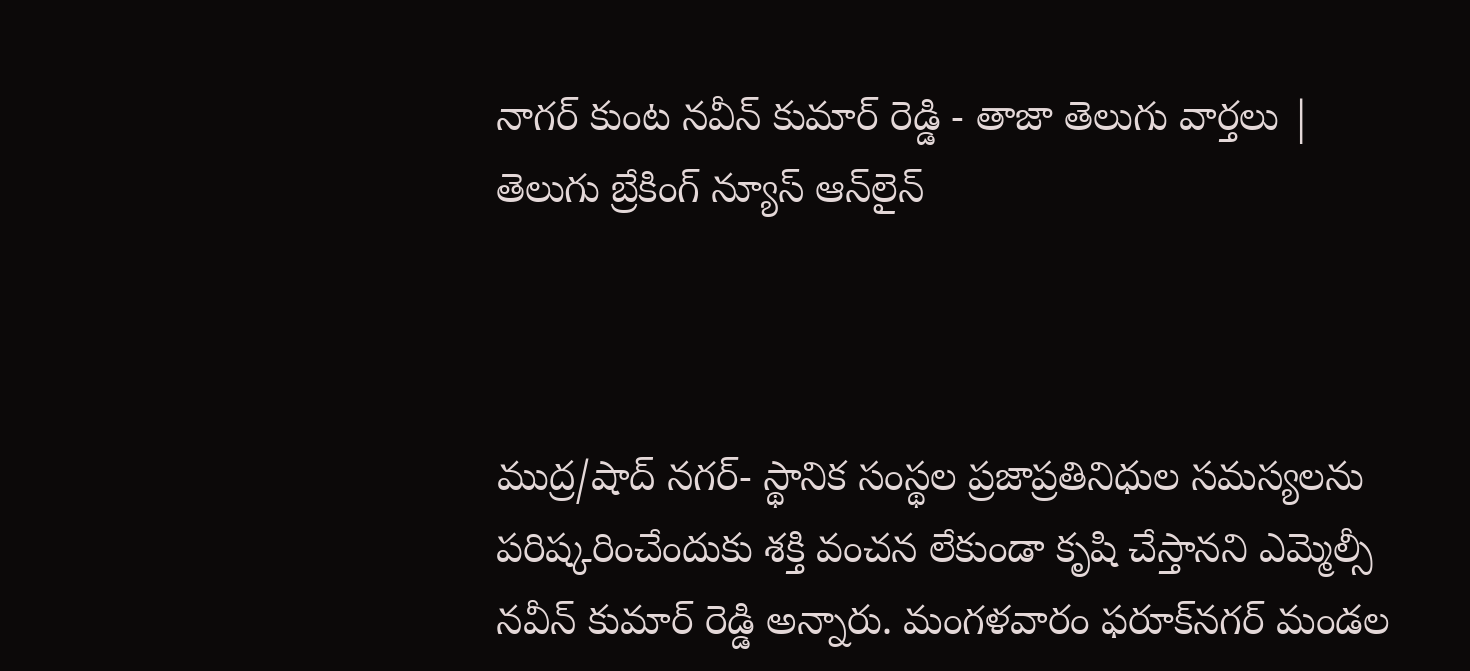నాగర్ కుంట నవీన్ కుమార్ రెడ్డి - తాజా తెలుగు వార్తలు |  తెలుగు బ్రేకింగ్ న్యూస్ ఆన్‌లైన్



ముద్ర/షాద్ నగర్- స్థానిక సంస్థల ప్రజాప్రతినిధుల సమస్యలను పరిష్కరించేందుకు శక్తి వంచన లేకుండా కృషి చేస్తానని ఎమ్మెల్సీ నవీన్ కుమార్ రెడ్డి అన్నారు. మంగళవారం ఫరూక్‌నగర్ మండల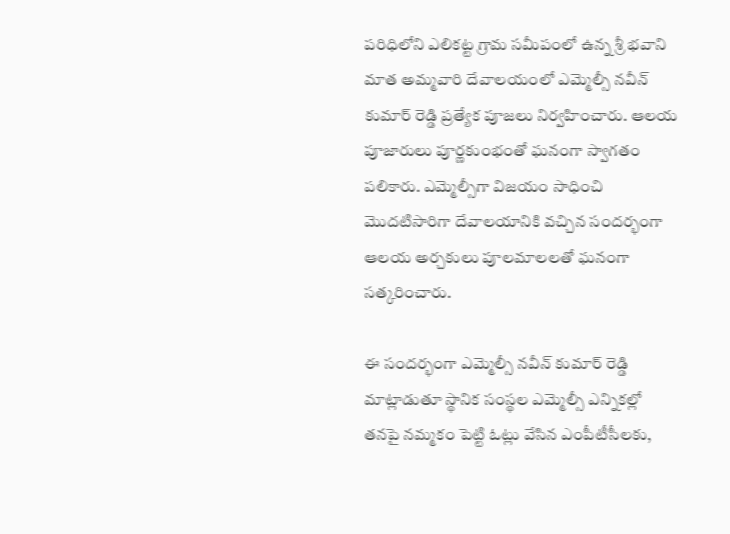పరిధిలోని ఎలికట్ట గ్రామ సమీపంలో ఉన్న శ్రీ భవాని మాత అమ్మవారి దేవాలయంలో ఎమ్మెల్సీ నవీన్ కుమార్ రెడ్డి ప్రత్యేక పూజలు నిర్వహించారు. ఆలయ పూజారులు పూర్ణకుంభంతో ఘనంగా స్వాగతం పలికారు. ఎమ్మెల్సీగా విజయం సాధించి మొదటిసారిగా దేవాలయానికి వచ్చిన సందర్భంగా ఆలయ అర్చకులు పూలమాలలతో ఘనంగా సత్కరించారు.

ఈ సందర్భంగా ఎమ్మెల్సీ నవీన్ కుమార్ రెడ్డి మాట్లాడుతూ స్థానిక సంస్థల ఎమ్మెల్సీ ఎన్నికల్లో తనపై నమ్మకం పెట్టి ఓట్లు వేసిన ఎంపీటీసీలకు,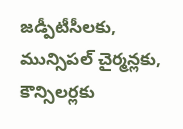జడ్పీటీసీలకు, మున్సిపల్ చైర్మన్లకు, కౌన్సిలర్లకు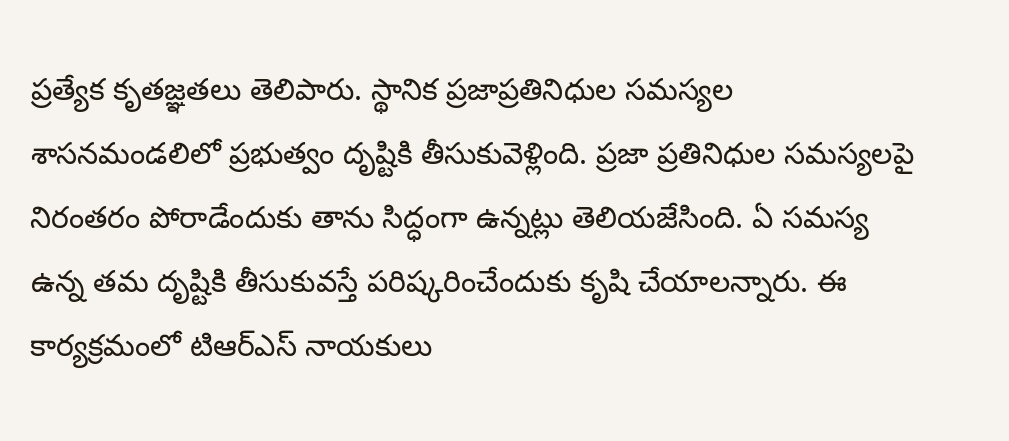ప్రత్యేక కృతజ్ఞతలు తెలిపారు. స్థానిక ప్రజాప్రతినిధుల సమస్యల శాసనమండలిలో ప్రభుత్వం దృష్టికి తీసుకువెళ్లింది. ప్రజా ప్రతినిధుల సమస్యలపై నిరంతరం పోరాడేందుకు తాను సిద్ధంగా ఉన్నట్లు తెలియజేసింది. ఏ సమస్య ఉన్న తమ దృష్టికి తీసుకువస్తే పరిష్కరించేందుకు కృషి చేయాలన్నారు. ఈ కార్యక్రమంలో టిఆర్ఎస్ నాయకులు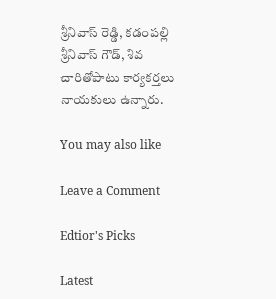శ్రీనివాస్ రెడ్డి, కడంపల్లి శ్రీనివాస్ గౌడ్, శివ చారితోపాటు కార్యకర్తలు నాయకులు ఉన్నారు.

You may also like

Leave a Comment

Edtior's Picks

Latest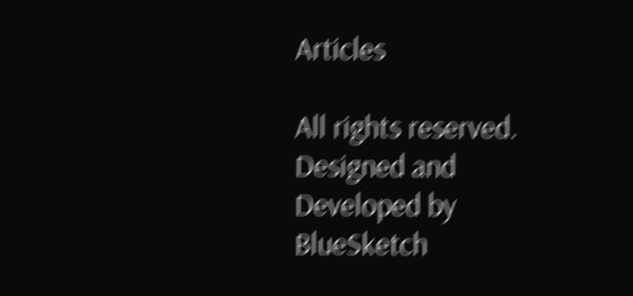Articles

All rights reserved. Designed and Developed by  BlueSketch